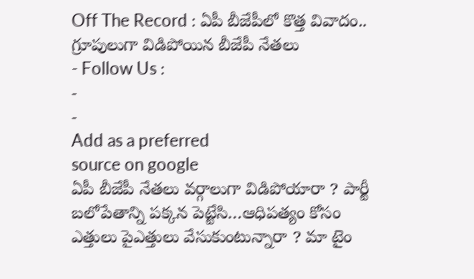Off The Record : ఏపీ బీజేపీలో కొత్త వివాదం.. గ్రూపులుగా విడిపోయిన బీజేపీ నేతలు
- Follow Us :
-
-
Add as a preferred
source on google
ఏపీ బీజేపీ నేతలు వర్గాలుగా విడిపోయారా ? పార్టీ బలోపేతాన్ని పక్కన పెట్టేసి…ఆధిపత్యం కోసం ఎత్తులు పైఎత్తులు వేసుకుంటున్నారా ? మా టైం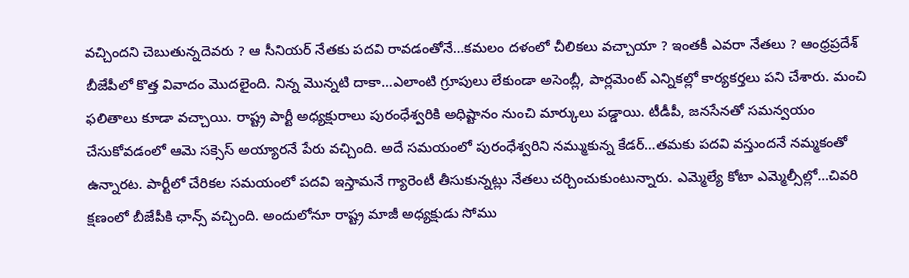వచ్చిందని చెబుతున్నదెవరు ? ఆ సీనియర్ నేతకు పదవి రావడంతోనే…కమలం దళంలో చీలికలు వచ్చాయా ? ఇంతకీ ఎవరా నేతలు ? ఆంధ్రప్రదేశ్ బీజేపీలో కొత్త వివాదం మొదలైంది. నిన్న మొన్నటి దాకా…ఎలాంటి గ్రూపులు లేకుండా అసెంబ్లీ, పార్లమెంట్ ఎన్నికల్లో కార్యకర్తలు పని చేశారు. మంచి ఫలితాలు కూడా వచ్చాయి. రాష్ట్ర పార్టీ అధ్యక్షురాలు పురంధేశ్వరికి అధిష్టానం నుంచి మార్కులు పడ్డాయి. టీడీపీ, జనసేనతో సమన్వయం చేసుకోవడంలో ఆమె సక్సెస్ అయ్యారనే పేరు వచ్చింది. అదే సమయంలో పురంధేశ్వరిని నమ్ముకున్న కేడర్…తమకు పదవి వస్తుందనే నమ్మకంతో ఉన్నారట. పార్టీలో చేరికల సమయంలో పదవి ఇస్తామనే గ్యారెంటీ తీసుకున్నట్లు నేతలు చర్చించుకుంటున్నారు. ఎమ్మెల్యే కోటా ఎమ్మెల్సీల్లో…చివరి క్షణంలో బీజేపీకి ఛాన్స్ వచ్చింది. అందులోనూ రాష్ట్ర మాజీ అధ్యక్షుడు సోము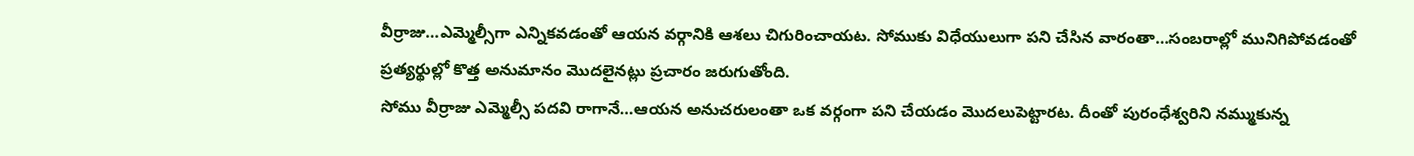వీర్రాజు…ఎమ్మెల్సీగా ఎన్నికవడంతో ఆయన వర్గానికి ఆశలు చిగురించాయట. సోముకు విధేయులుగా పని చేసిన వారంతా…సంబరాల్లో మునిగిపోవడంతో ప్రత్యర్థుల్లో కొత్త అనుమానం మొదలైనట్లు ప్రచారం జరుగుతోంది.
సోము వీర్రాజు ఎమ్మెల్సీ పదవి రాగానే…ఆయన అనుచరులంతా ఒక వర్గంగా పని చేయడం మొదలుపెట్టారట. దీంతో పురంధేశ్వరిని నమ్ముకున్న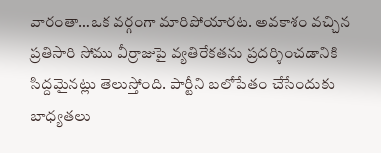వారంతా…ఒక వర్గంగా మారిపోయారట. అవకాశం వచ్చిన ప్రతిసారి సోము వీర్రాజుపై వ్యతిరేకతను ప్రదర్శించడానికి సిద్దమైనట్లు తెలుస్తోంది. పార్టీని బలోపేతం చేసేందుకు బాధ్యతలు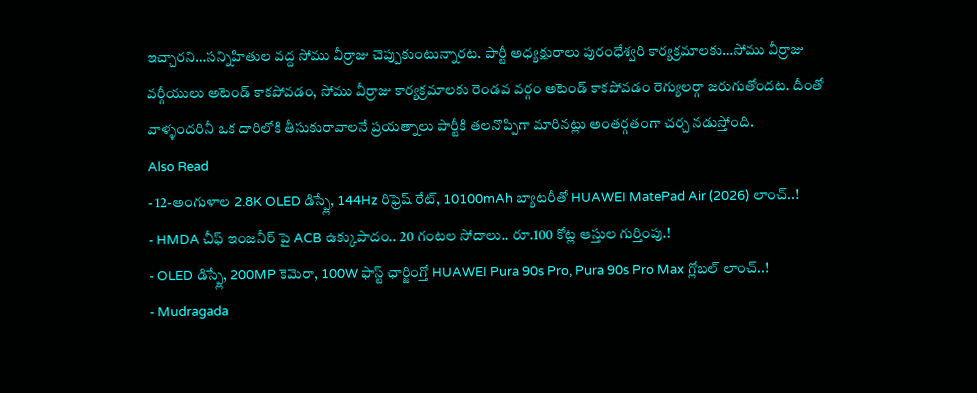ఇచ్చారని…సన్నిహితుల వద్ద సోము వీర్రాజు చెప్పుకుంటున్నారట. పార్టీ అధ్యక్షురాలు పురంధేశ్వరి కార్యక్రమాలకు…సోము వీర్రాజు వర్గీయులు అటెండ్ కాకపోవడం, సోము వీర్రాజు కార్యక్రమాలకు రెండవ వర్గం అటెండ్ కాకపోవడం రెగ్యులర్గా జరుగుతోందట. దీంతో వాళ్ళందరినీ ఒక దారిలోకి తీసుకురావాలనే ప్రయత్నాలు పార్టీకి తలనొప్పిగా మారినట్లు అంతర్గతంగా చర్చ నడుస్తోంది.
Also Read
- 12-అంగుళాల 2.8K OLED డిస్ప్లే, 144Hz రిఫ్రెష్ రేట్, 10100mAh బ్యాటరీతో HUAWEI MatePad Air (2026) లాంచ్..!
- HMDA చీఫ్ ఇంజనీర్ పై ACB ఉక్కుపాదం.. 20 గంటల సోదాలు.. రూ.100 కోట్ల ఆస్తుల గుర్తింపు.!
- OLED డిస్ప్లే, 200MP కెమెరా, 100W ఫాస్ట్ ఛార్జింగ్తో HUAWEI Pura 90s Pro, Pura 90s Pro Max గ్లోబల్ లాంచ్..!
- Mudragada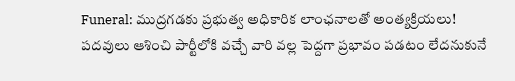Funeral: ముద్రగడకు ప్రభుత్వ అధికారిక లాంఛనాలతో అంత్యక్రియలు!
పదవులు ఆశించి పార్టీలోకి వచ్చే వారి వల్ల పెద్దగా ప్రభావం పడటం లేదనుకునే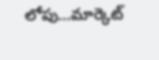లోపు…మార్కెట్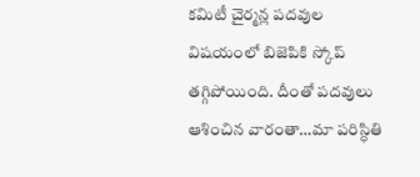కమిటీ చైర్మన్ల పదవుల విషయంలో బిజెపికి స్కోప్ తగ్గిపోయింది. దీంతో పదవులు ఆశించిన వారంతా…మా పరిస్ధితి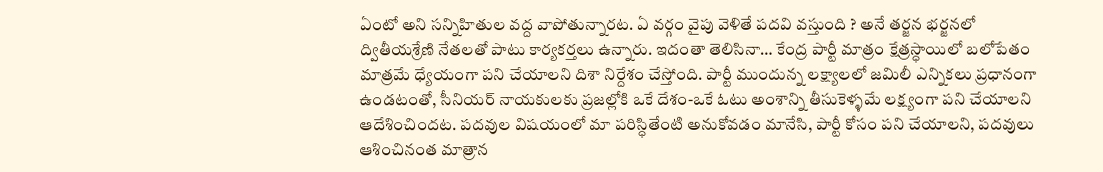ఏంటో అని సన్నిహితుల వద్ద వాపోతున్నారట. ఏ వర్గం వైపు వెళితే పదవి వస్తుంది ? అనే తర్జన భర్జనలో ద్వితీయశ్రేణి నేతలతో పాటు కార్యకర్తలు ఉన్నారు. ఇదంతా తెలిసినా… కేంద్ర పార్టీ మాత్రం క్షేత్రస్ధాయిలో బలోపేతం మాత్రమే ధ్యేయంగా పని చేయాలని దిశా నిర్దేశం చేస్తోంది. పార్టీ ముందున్న లక్ష్యాలలో జమిలీ ఎన్నికలు ప్రధానంగా ఉండటంతో, సీనియర్ నాయకులకు ప్రజల్లోకి ఒకే దేశం-ఒకే ఓటు అంశాన్ని తీసుకెళ్ళమే లక్ష్యంగా పని చేయాలని ఆదేశించిందట. పదవుల విషయంలో మా పరిస్ధితేంటి అనుకోవడం మానేసి, పార్టీ కోసం పని చేయాలని, పదవులు ఆశించినంత మాత్రాన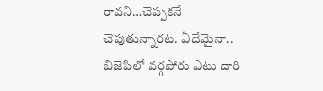రావని…చెప్పకనే చెపుతున్నారట. ఏదేమైనా.. బిజెపిలో వర్గపోరు ఎటు దారి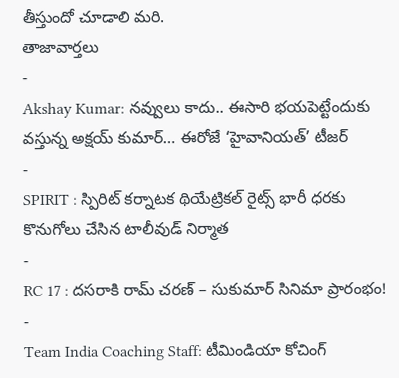తీస్తుందో చూడాలి మరి.
తాజావార్తలు
-
Akshay Kumar: నవ్వులు కాదు.. ఈసారి భయపెట్టేందుకు వస్తున్న అక్షయ్ కుమార్… ఈరోజే ‘హైవానియత్’ టీజర్
-
SPIRIT : స్పిరిట్ కర్నాటక థియేట్రికల్ రైట్స్ భారీ ధరకు కొనుగోలు చేసిన టాలీవుడ్ నిర్మాత
-
RC 17 : దసరాకి రామ్ చరణ్ – సుకుమార్ సినిమా ప్రారంభం!
-
Team India Coaching Staff: టీమిండియా కోచింగ్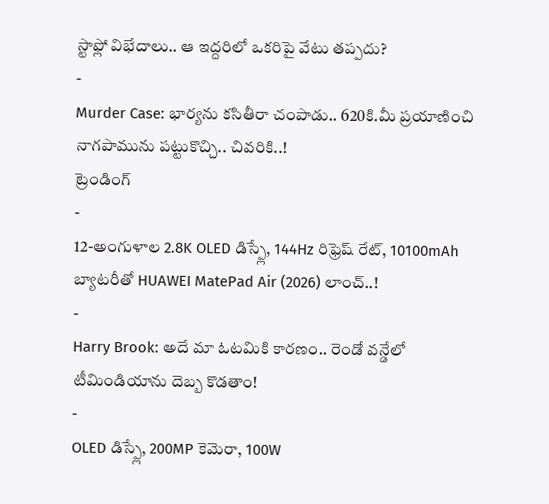స్టాఫ్లో విభేదాలు.. ఆ ఇద్దరిలో ఒకరిపై వేటు తప్పదు?
-
Murder Case: భార్యను కసితీరా చంపాడు.. 620కి.మీ ప్రయాణించి నాగపామును పట్టుకొచ్చి.. చివరికి..!
ట్రెండింగ్
-
12-అంగుళాల 2.8K OLED డిస్ప్లే, 144Hz రిఫ్రెష్ రేట్, 10100mAh బ్యాటరీతో HUAWEI MatePad Air (2026) లాంచ్..!
-
Harry Brook: అదే మా ఓటమికి కారణం.. రెండో వన్డేలో టీమిండియాను దెబ్బ కొడతాం!
-
OLED డిస్ప్లే, 200MP కెమెరా, 100W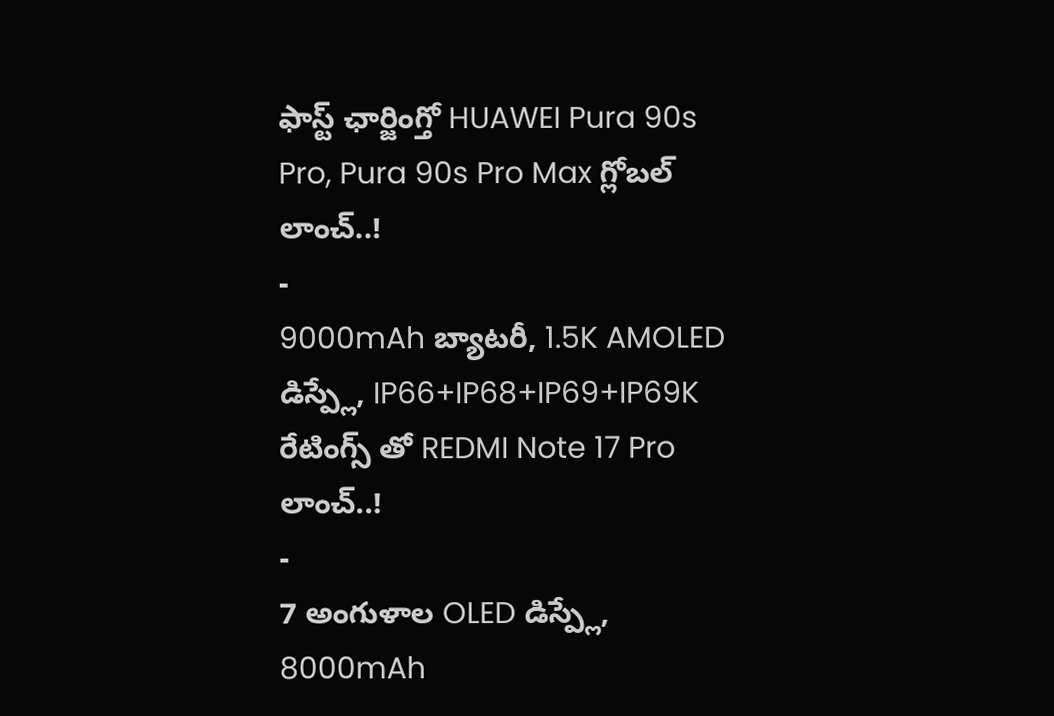ఫాస్ట్ ఛార్జింగ్తో HUAWEI Pura 90s Pro, Pura 90s Pro Max గ్లోబల్ లాంచ్..!
-
9000mAh బ్యాటరీ, 1.5K AMOLED డిస్ప్లే, IP66+IP68+IP69+IP69K రేటింగ్స్ తో REDMI Note 17 Pro లాంచ్..!
-
7 అంగుళాల OLED డిస్ప్లే, 8000mAh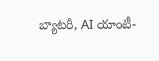బ్యాటరీ, AI యాంటీ-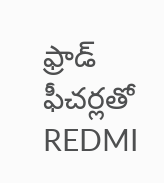ఫ్రాడ్ ఫీచర్లతో REDMI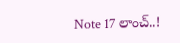Note 17 లాంచ్..!